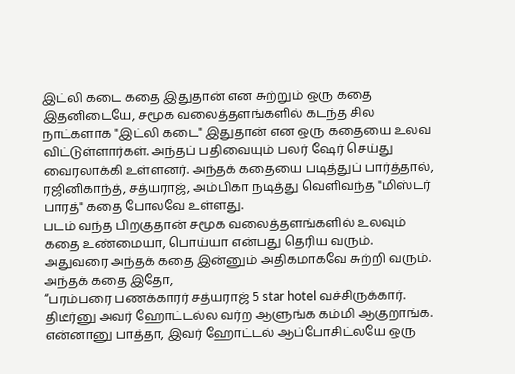இட்லி கடை கதை இதுதான் என சுற்றும் ஒரு கதை
இதனிடையே, சமூக வலைத்தளங்களில் கடந்த சில நாட்களாக "இட்லி கடை" இதுதான் என ஒரு கதையை உலவ விட்டுள்ளார்கள். அந்தப் பதிவையும் பலர் ஷேர் செய்து வைரலாக்கி உள்ளனர். அந்தக் கதையை படித்துப் பார்த்தால், ரஜினிகாந்த், சத்யராஜ், அம்பிகா நடித்து வெளிவந்த "மிஸ்டர் பாரத்" கதை போலவே உள்ளது.
படம் வந்த பிறகுதான் சமூக வலைத்தளங்களில் உலவும் கதை உண்மையா, பொய்யா என்பது தெரிய வரும். அதுவரை அந்தக் கதை இன்னும் அதிகமாகவே சுற்றி வரும். அந்தக் கதை இதோ,
“பரம்பரை பணக்காரர் சத்யராஜ் 5 star hotel வச்சிருக்கார். திடீர்னு அவர் ஹோட்டல்ல வர்ற ஆளுங்க கம்மி ஆகுறாங்க. என்னானு பாத்தா, இவர் ஹோட்டல் ஆப்போசிட்லயே ஒரு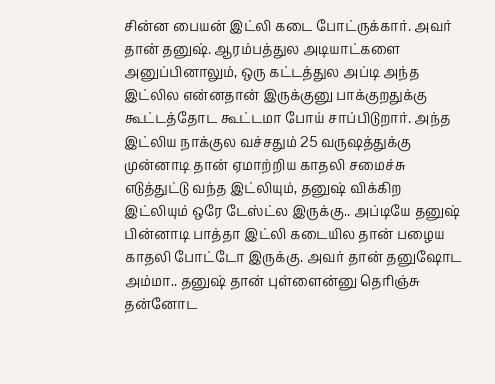சின்ன பையன் இட்லி கடை போட்ருக்கார். அவர் தான் தனுஷ். ஆரம்பத்துல அடியாட்களை அனுப்பினாலும், ஒரு கட்டத்துல அப்டி அந்த இட்லில என்னதான் இருக்குனு பாக்குறதுக்கு கூட்டத்தோட கூட்டமா போய் சாப்பிடுறார். அந்த இட்லிய நாக்குல வச்சதும் 25 வருஷத்துக்கு முன்னாடி தான் ஏமாற்றிய காதலி சமைச்சு எடுத்துட்டு வந்த இட்லியும், தனுஷ் விக்கிற இட்லியும் ஒரே டேஸ்ட்ல இருக்கு.. அப்டியே தனுஷ் பின்னாடி பாத்தா இட்லி கடையில தான் பழைய காதலி போட்டோ இருக்கு. அவர் தான் தனுஷோட அம்மா.. தனுஷ் தான் புள்ளைன்னு தெரிஞ்சு தன்னோட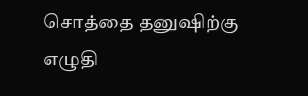சொத்தை தனுஷிற்கு எழுதி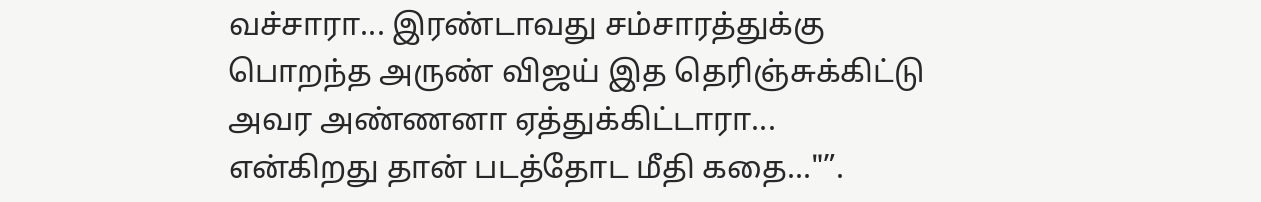வச்சாரா... இரண்டாவது சம்சாரத்துக்கு பொறந்த அருண் விஜய் இத தெரிஞ்சுக்கிட்டு அவர அண்ணனா ஏத்துக்கிட்டாரா... என்கிறது தான் படத்தோட மீதி கதை..."”.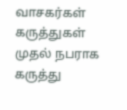வாசகர்கள் கருத்துகள்
முதல் நபராக கருத்து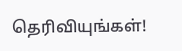தெரிவியுங்கள்!